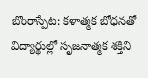బొంరాస్పేట: కళాత్మక బోధనతో విద్యార్థుల్లో సృజనాత్మక శక్తిని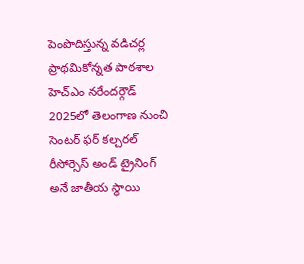పెంపొదిస్తున్న వడిచర్ల ప్రాథమికోన్నత పాఠశాల హెచ్ఎం నరేందర్గౌడ్ 2025లో తెలంగాణ నుంచి సెంటర్ ఫర్ కల్చరల్ రీసోర్సెస్ అండ్ ట్రైనింగ్ అనే జాతీయ స్థాయి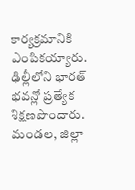కార్యక్రమానికి ఎంపికయ్యారు. ఢిల్లీలోని భారత్ భవన్లో ప్రత్యేక శిక్షణపొందారు. మండల, జిల్లా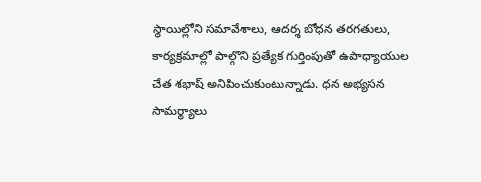స్థాయిల్లోని సమావేశాలు, ఆదర్శ బోధన తరగతులు, కార్యక్రమాల్లో పాల్గొని ప్రత్యేక గుర్తింపుతో ఉపాధ్యాయుల చేత శభాష్ అనిపించుకుంటున్నాడు. ధన అభ్యసన సామర్థ్యాలు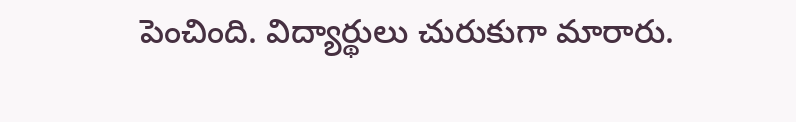పెంచింది. విద్యార్థులు చురుకుగా మారారు.